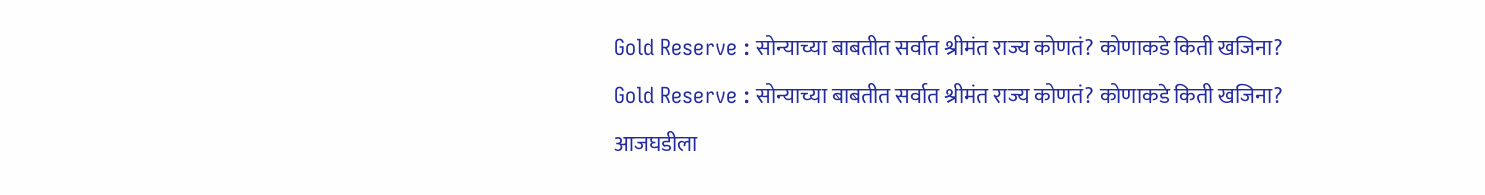Gold Reserve : सोन्याच्या बाबतीत सर्वात श्रीमंत राज्य कोणतं? कोणाकडे किती खजिना?

Gold Reserve : सोन्याच्या बाबतीत सर्वात श्रीमंत राज्य कोणतं? कोणाकडे किती खजिना?

आजघडीला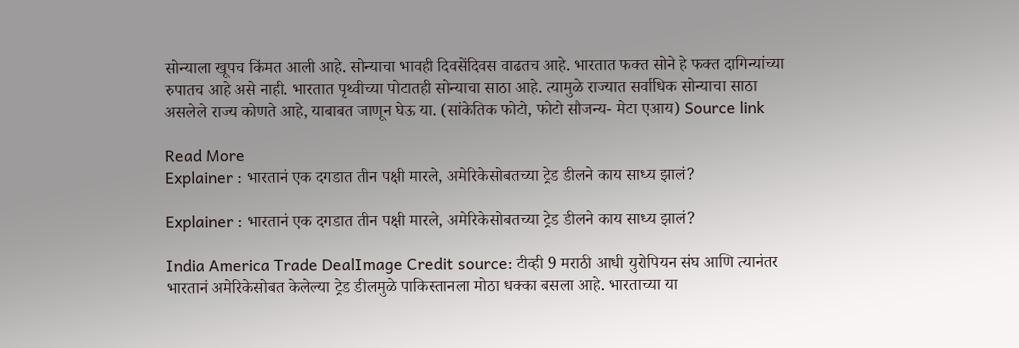सोन्याला खूपच किंमत आली आहे. सोन्याचा भावही दिवसेंदिवस वाढतच आहे. भारतात फक्त सोने हे फक्त दागिन्यांच्या रुपातच आहे असे नाही. भारतात पृथ्वीच्या पोटातही सोन्याचा साठा आहे. त्यामुळे राज्यात सर्वाधिक सोन्याचा साठा असलेले राज्य कोणते आहे, याबाबत जाणून घेऊ या. (सांकेतिक फोटो, फोटो सौजन्य- मेटा एआय) Source link

Read More
Explainer : भारतानं एक दगडात तीन पक्षी मारले, अमेरिकेसोबतच्या ट्रेड डीलने काय साध्य झालं?

Explainer : भारतानं एक दगडात तीन पक्षी मारले, अमेरिकेसोबतच्या ट्रेड डीलने काय साध्य झालं?

India America Trade DealImage Credit source: टीव्ही 9 मराठी आधी युरोपियन संघ आणि त्यानंतर भारतानं अमेरिकेसोबत केलेल्या ट्रेड डीलमुळे पाकिस्तानला मोठा धक्का बसला आहे. भारताच्या या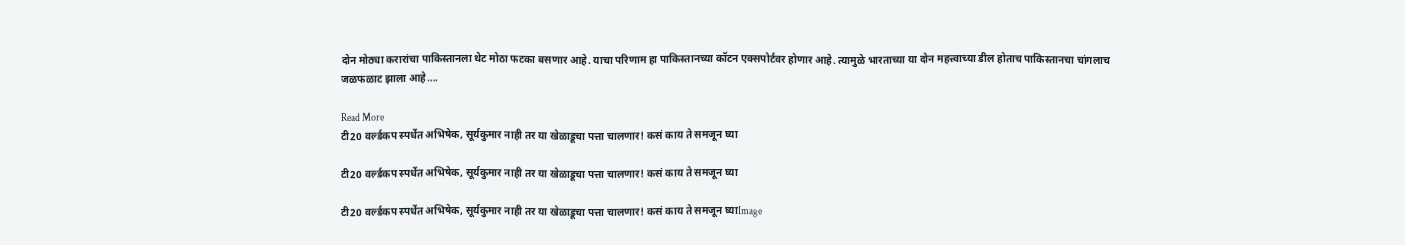दोन मोठ्या करारांचा पाकिस्तानला थेट मोठा फटका बसणार आहे. याचा परिणाम हा पाकिस्तानच्या कॉटन एक्सपोर्टवर होणार आहे. त्यामुळे भारताच्या या दोन महत्त्वाच्या डील होताच पाकिस्तानचा चांगलाच जळफळाट झाला आहे….

Read More
टी20 वर्ल्डकप स्पर्धेत अभिषेक, सूर्यकुमार नाही तर या खेळाडूचा पत्ता चालणार! कसं काय ते समजून घ्या

टी20 वर्ल्डकप स्पर्धेत अभिषेक, सूर्यकुमार नाही तर या खेळाडूचा पत्ता चालणार! कसं काय ते समजून घ्या

टी20 वर्ल्डकप स्पर्धेत अभिषेक, सूर्यकुमार नाही तर या खेळाडूचा पत्ता चालणार! कसं काय ते समजून घ्याImage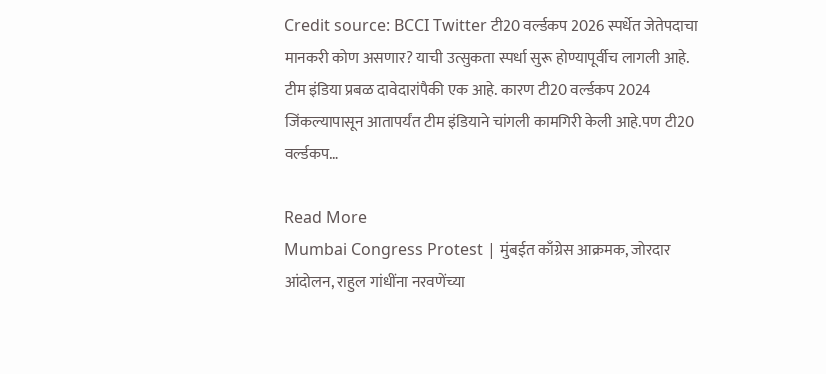Credit source: BCCI Twitter टी20 वर्ल्डकप 2026 स्पर्धेत जेतेपदाचा मानकरी कोण असणार? याची उत्सुकता स्पर्धा सुरू होण्यापूर्वीच लागली आहे. टीम इंडिया प्रबळ दावेदारांपैकी एक आहे. कारण टी20 वर्ल्डकप 2024 जिंकल्यापासून आतापर्यंत टीम इंडियाने चांगली कामगिरी केली आहे.पण टी20 वर्ल्डकप…

Read More
Mumbai Congress Protest | मुंबईत काँग्रेस आक्रमक, जोरदार आंदोलन, राहुल गांधींना नरवणेंच्या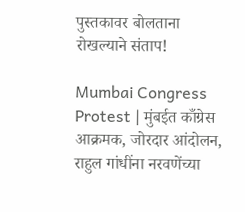पुस्तकावर बोलताना रोखल्याने संताप!

Mumbai Congress Protest | मुंबईत काँग्रेस आक्रमक, जोरदार आंदोलन, राहुल गांधींना नरवणेंच्या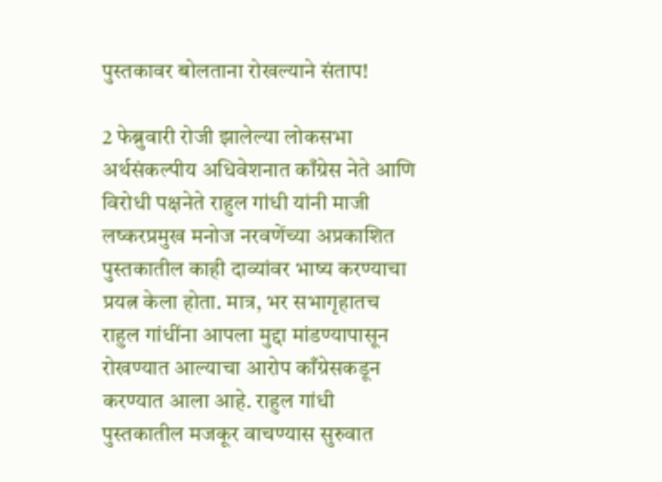पुस्तकावर बोलताना रोखल्याने संताप!

2 फेब्रुवारी रोजी झालेल्या लोकसभा अर्थसंकल्पीय अधिवेशनात काँग्रेस नेते आणि विरोधी पक्षनेते राहुल गांधी यांनी माजी लष्करप्रमुख मनोज नरवणेंच्या अप्रकाशित पुस्तकातील काही दाव्यांवर भाष्य करण्याचा प्रयत्न केला होता. मात्र, भर सभागृहातच राहुल गांधींना आपला मुद्दा मांडण्यापासून रोखण्यात आल्याचा आरोप काँग्रेसकडून करण्यात आला आहे. राहुल गांधी पुस्तकातील मजकूर वाचण्यास सुरुवात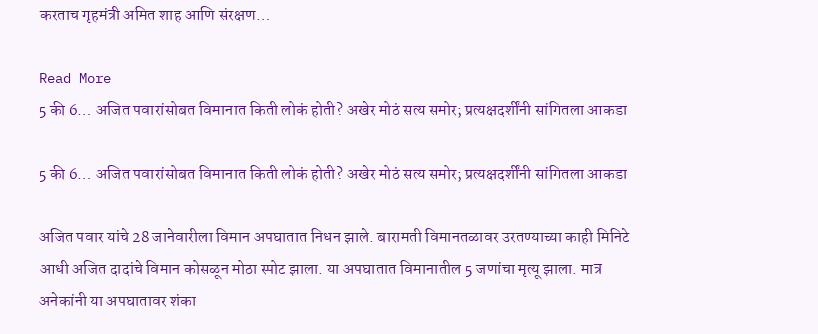करताच गृहमंत्री अमित शाह आणि संरक्षण…

Read More
5 की 6… अजित पवारांसोबत विमानात किती लोकं होती? अखेर मोठं सत्य समोर; प्रत्यक्षदर्शींनी सांगितला आकडा

5 की 6… अजित पवारांसोबत विमानात किती लोकं होती? अखेर मोठं सत्य समोर; प्रत्यक्षदर्शींनी सांगितला आकडा

अजित पवार यांचे 28 जानेवारीला विमान अपघातात निधन झाले. बारामती विमानतळावर उरतण्याच्या काही मिनिटे आधी अजित दादांचे विमान कोसळून मोठा स्पोट झाला. या अपघातात विमानातील 5 जणांचा मृत्यू झाला. मात्र अनेकांनी या अपघातावर शंका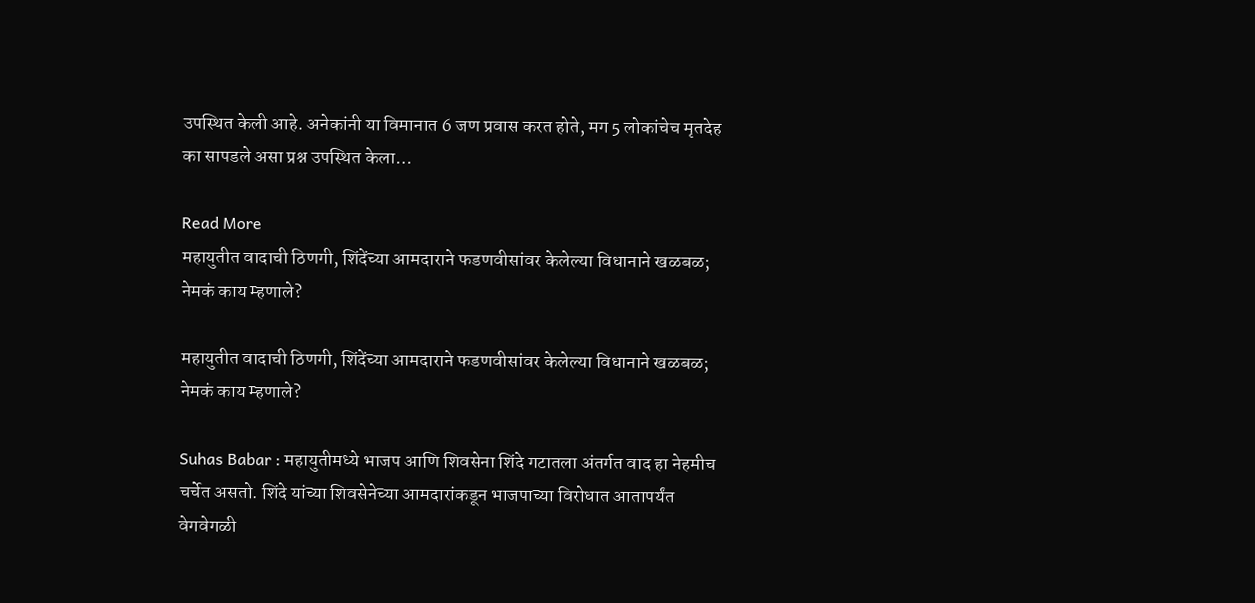उपस्थित केली आहे. अनेकांनी या विमानात 6 जण प्रवास करत होते, मग 5 लोकांचेच मृतदेह का सापडले असा प्रश्न उपस्थित केला…

Read More
महायुतीत वादाची ठिणगी, शिंदेंच्या आमदाराने फडणवीसांवर केलेल्या विधानाने खळबळ; नेमकं काय म्हणाले?

महायुतीत वादाची ठिणगी, शिंदेंच्या आमदाराने फडणवीसांवर केलेल्या विधानाने खळबळ; नेमकं काय म्हणाले?

Suhas Babar : महायुतीमध्ये भाजप आणि शिवसेना शिंदे गटातला अंतर्गत वाद हा नेहमीच चर्चेत असतो. शिंदे यांच्या शिवसेनेच्या आमदारांकडून भाजपाच्या विरोधात आतापर्यंत वेगवेगळी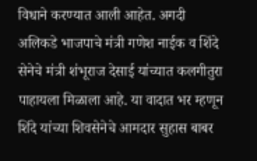विधाने करण्यात आली आहेत. अगदी अलिकडे भाजपाचे मंत्री गणेश नाईक व शिंदे सेनेचे मंत्री शंभूराज देसाई यांच्यात कलगीतुरा पाहायला मिळाला आहे. या वादात भर म्हणून शिंदे यांच्या शिवसेनेचे आमदार सुहास बाबर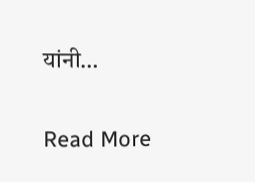यांनी…

Read More